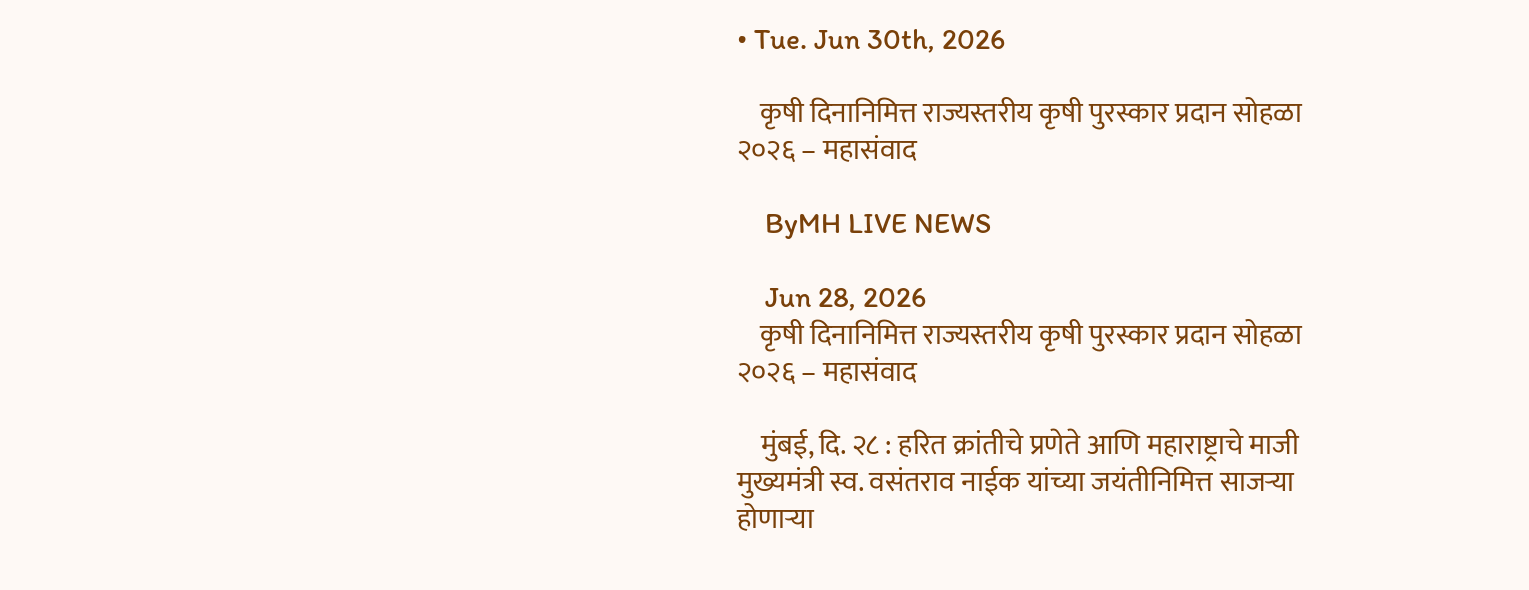• Tue. Jun 30th, 2026

    कृषी दिनानिमित्त राज्यस्तरीय कृषी पुरस्कार प्रदान सोहळा २०२६ – महासंवाद

    ByMH LIVE NEWS

    Jun 28, 2026
    कृषी दिनानिमित्त राज्यस्तरीय कृषी पुरस्कार प्रदान सोहळा २०२६ – महासंवाद

    मुंबई, दि. २८ : हरित क्रांतीचे प्रणेते आणि महाराष्ट्राचे माजी मुख्यमंत्री स्व. वसंतराव नाईक यांच्या जयंतीनिमित्त साजऱ्या होणाऱ्या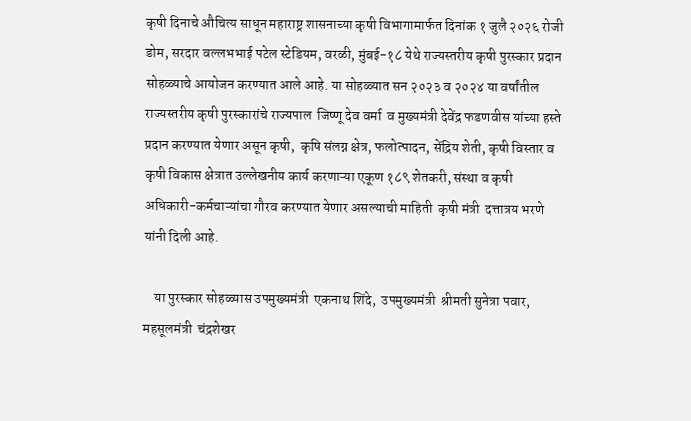कृषी दिनाचे औचित्य साधून महाराष्ट्र शासनाच्या कृषी विभागामार्फत दिनांक १ जुलै २०२६ रोजी डोम, सरदार वल्लभभाई पटेल स्टेडियम, वरळी, मुंबई-१८ येथे राज्यस्तरीय कृषी पुरस्कार प्रदान सोहळ्याचे आयोजन करण्यात आले आहे. या सोहळ्यात सन २०२३ व २०२४ या वर्षांतील राज्यस्तरीय कृषी पुरस्कारांचे राज्यपाल  जिष्णू देव वर्मा  व मुख्यमंत्री देवेंद्र फडणवीस यांच्या हस्ते प्रदान करण्यात येणार असून कृषी,  कृषि संलग्न क्षेत्र, फलोत्पादन, सेंद्रिय शेती, कृषी विस्तार व कृषी विकास क्षेत्रात उल्लेखनीय कार्य करणाऱ्या एकूण १८९ शेतकरी, संस्था व कृषी अधिकारी-कर्मचाऱ्यांचा गौरव करण्यात येणार असल्याची माहिती  कृषी मंत्री  दत्तात्रय भरणे यांनी दिली आहे.

    या पुरस्कार सोहळ्यास उपमुख्यमंत्री  एकनाथ शिंदे,  उपमुख्यमंत्री  श्रीमती सुनेत्रा पवार, महसूलमंत्री  चंद्रशेखर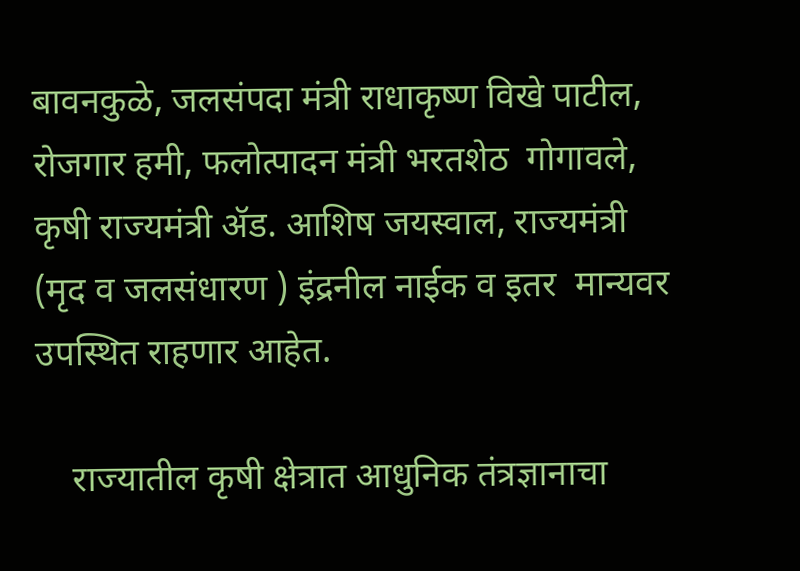बावनकुळे, जलसंपदा मंत्री राधाकृष्ण विखे पाटील, रोजगार हमी, फलोत्पादन मंत्री भरतशेठ  गोगावले, कृषी राज्यमंत्री ॲड. आशिष जयस्वाल, राज्यमंत्री (मृद व जलसंधारण ) इंद्रनील नाईक व इतर  मान्यवर उपस्थित राहणार आहेत.

    राज्यातील कृषी क्षेत्रात आधुनिक तंत्रज्ञानाचा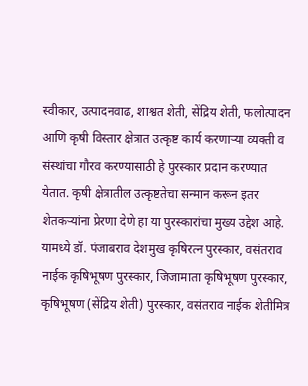स्वीकार, उत्पादनवाढ, शाश्वत शेती, सेंद्रिय शेती, फलोत्पादन आणि कृषी विस्तार क्षेत्रात उत्कृष्ट कार्य करणाऱ्या व्यक्ती व संस्थांचा गौरव करण्यासाठी हे पुरस्कार प्रदान करण्यात येतात. कृषी क्षेत्रातील उत्कृष्टतेचा सन्मान करून इतर शेतकऱ्यांना प्रेरणा देणे हा या पुरस्कारांचा मुख्य उद्देश आहे. यामध्ये डॉ. पंजाबराव देशमुख कृषिरत्न पुरस्कार, वसंतराव नाईक कृषिभूषण पुरस्कार, जिजामाता कृषिभूषण पुरस्कार, कृषिभूषण (सेंद्रिय शेती) पुरस्कार, वसंतराव नाईक शेतीमित्र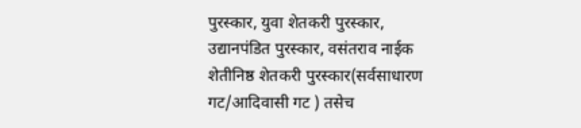पुरस्कार, युवा शेतकरी पुरस्कार,  उद्यानपंडित पुरस्कार, वसंतराव नाईक शेतीनिष्ठ शेतकरी पुरस्कार(सर्वसाधारण गट/आदिवासी गट ) तसेच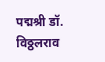पद्मश्री डॉ. विठ्ठलराव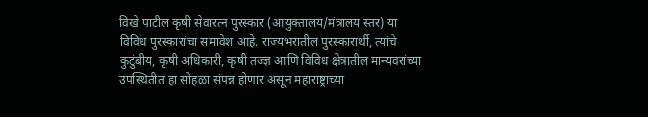विखे पाटील कृषी सेवारत्न पुरस्कार (आयुक्तालय/मंत्रालय स्तर) या  विविध पुरस्कारांचा समावेश आहे. राज्यभरातील पुरस्कारार्थी, त्यांचे कुटुंबीय, कृषी अधिकारी, कृषी तज्ज्ञ आणि विविध क्षेत्रातील मान्यवरांच्या उपस्थितीत हा सोहळा संपन्न होणार असून महाराष्ट्राच्या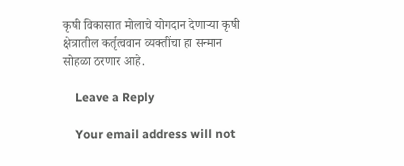कृषी विकासात मोलाचे योगदान देणाऱ्या कृषी क्षेत्रातील कर्तृत्ववान व्यक्तींचा हा सन्मान सोहळा ठरणार आहे.

    Leave a Reply

    Your email address will not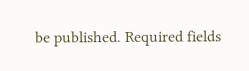be published. Required fields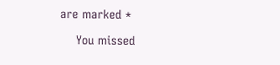are marked *

    You missed